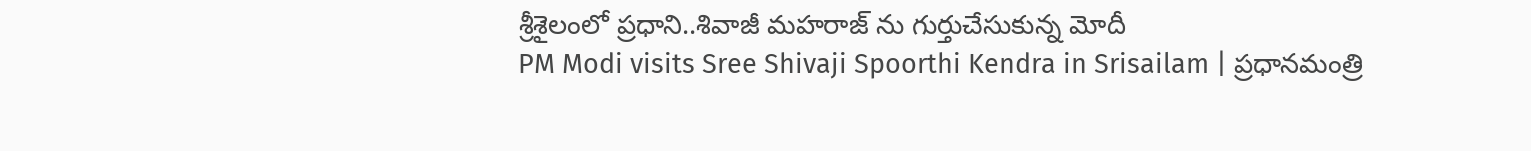శ్రీశైలంలో ప్రధాని..శివాజీ మహరాజ్ ను గుర్తుచేసుకున్న మోదీ
PM Modi visits Sree Shivaji Spoorthi Kendra in Srisailam | ప్రధానమంత్రి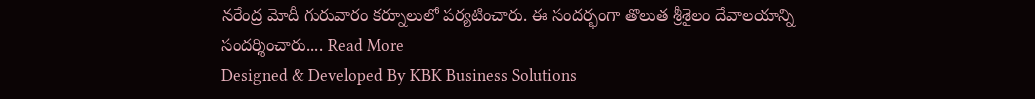నరేంద్ర మోదీ గురువారం కర్నూలులో పర్యటించారు. ఈ సందర్భంగా తొలుత శ్రీశైలం దేవాలయాన్ని సందర్శించారు.... Read More
Designed & Developed By KBK Business Solutions